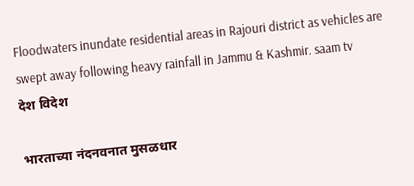Floodwaters inundate residential areas in Rajouri district as vehicles are swept away following heavy rainfall in Jammu & Kashmir. saam tv
देश विदेश

भारताच्या नंदनवनात मुसळधार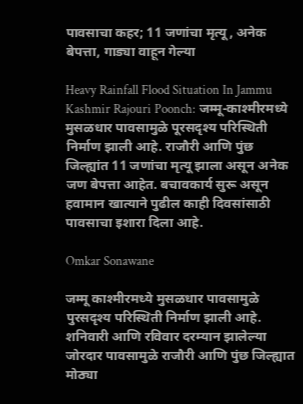पावसाचा कहर; 11 जणांचा मृत्यू, अनेक बेपत्ता, गाड्या वाहून गेल्या

Heavy Rainfall Flood Situation In Jammu Kashmir Rajouri Poonch: जम्मू-काश्मीरमध्ये मुसळधार पावसामुळे पूरसदृश्य परिस्थिती निर्माण झाली आहे. राजौरी आणि पुंछ जिल्ह्यांत 11 जणांचा मृत्यू झाला असून अनेक जण बेपत्ता आहेत. बचावकार्य सुरू असून हवामान खात्याने पुढील काही दिवसांसाठी पावसाचा इशारा दिला आहे.

Omkar Sonawane

जम्मू काश्मीरमध्ये मुसळधार पावसामुळे पुरसदृश्य परिस्थिती निर्माण झाली आहे. शनिवारी आणि रविवार दरम्यान झालेल्या जोरदार पावसामुळे राजौरी आणि पुंछ जिल्ह्यात मोठ्या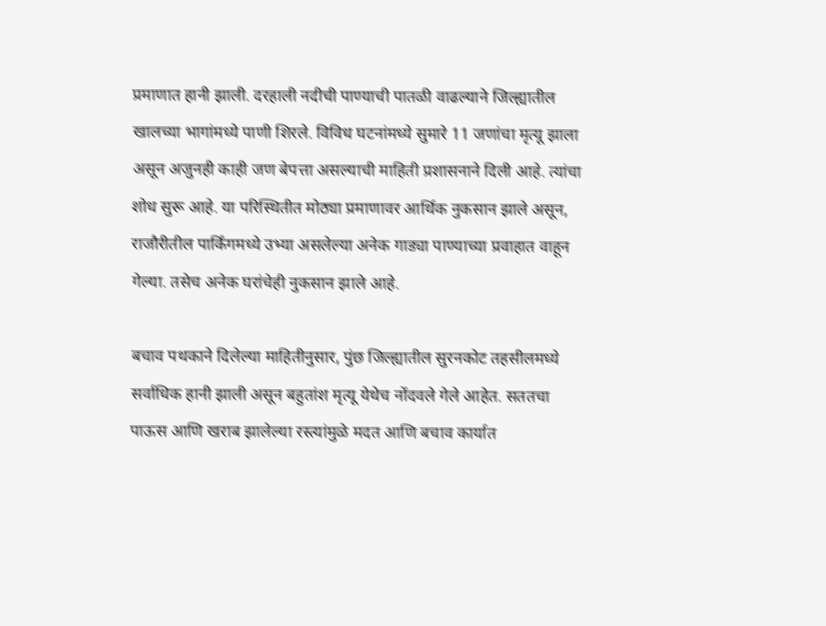प्रमाणात हानी झाली. दरहाली नदीची पाण्याची पातळी वाढल्याने जिल्ह्यातील खालच्या भागांमध्ये पाणी शिरले. विविध घटनांमध्ये सुमारे 11 जणांचा मृत्यू झाला असून अजुनही काही जण बेपत्ता असल्याची माहिती प्रशासनाने दिली आहे. त्यांचा शोध सुरू आहे. या परिस्थितीत मोठ्या प्रमाणावर आर्थिक नुकसान झाले असून, राजौरीतील पार्किंगमध्ये उभ्या असलेल्या अनेक गाड्या पाण्याच्या प्रवाहात वाहून गेल्या. तसेच अनेक घरांचेही नुकसान झाले आहे.

बचाव पथकाने दिलेल्या माहितीनुसार, पुंछ जिल्ह्यातील सुरनकोट तहसीलमध्ये सर्वाधिक हानी झाली असून बहुतांश मृत्यू येथेच नोंदवले गेले आहेत. सततचा पाऊस आणि खराब झालेल्या रस्त्यांमुळे मदत आणि बचाव कार्यात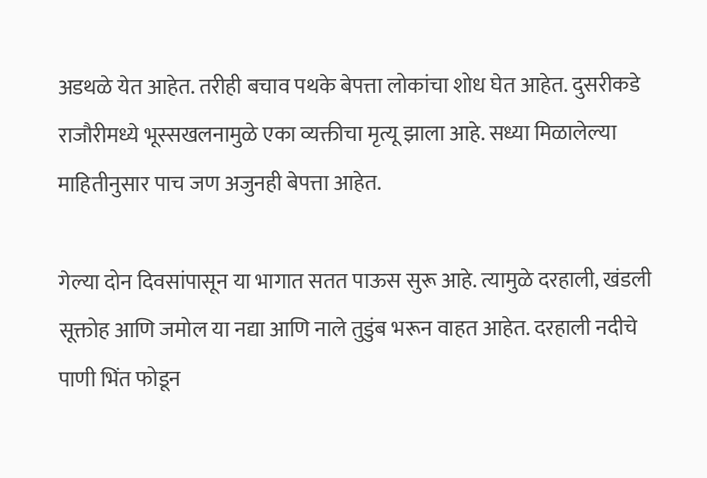अडथळे येत आहेत. तरीही बचाव पथके बेपत्ता लोकांचा शोध घेत आहेत. दुसरीकडे राजौरीमध्ये भूस्सखलनामुळे एका व्यक्तीचा मृत्यू झाला आहे. सध्या मिळालेल्या माहितीनुसार पाच जण अजुनही बेपत्ता आहेत.

गेल्या दोन दिवसांपासून या भागात सतत पाऊस सुरू आहे. त्यामुळे दरहाली, खंडली सूक्तोह आणि जमोल या नद्या आणि नाले तुडुंब भरून वाहत आहेत. दरहाली नदीचे पाणी भिंत फोडून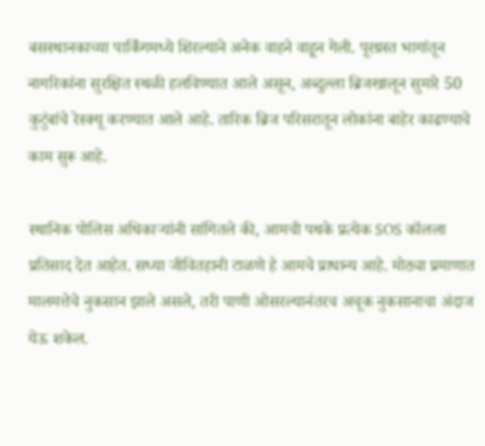बसस्थानकाच्या पार्किंगमध्ये शिरल्याने अनेक वाहने वाहून गेली. पूरग्रस्त भागांतून नागरिकांना सुरक्षित स्थळी हलविण्यात आले असून, अब्दुल्ला ब्रिजखालून सुमारे 50 कुटुंबांचे रेस्क्यू करण्यात आले आहे. तारिक ब्रिज परिसरातून लोकांना बाहेर काढण्याचे काम सुरू आहे.

स्थानिक पोलिस अधिकाऱ्यांनी सांगितले की, आमची पथके प्रत्येक SOS कॉलला प्रतिसाद देत आहेत. सध्या जीवितहानी टाळणे हे आमचे प्राधान्य आहे. मोठ्या प्रमाणात मालमत्तेचे नुकसान झाले असले, तरी पाणी ओसरल्यानंतरच अचूक नुकसानाचा अंदाज येऊ शकेल.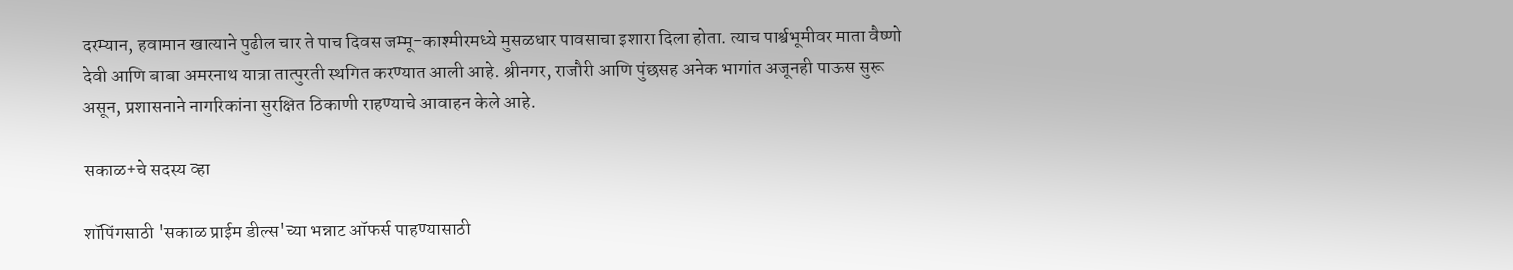दरम्यान, हवामान खात्याने पुढील चार ते पाच दिवस जम्मू-काश्मीरमध्ये मुसळधार पावसाचा इशारा दिला होता. त्याच पार्श्वभूमीवर माता वैष्णो देवी आणि बाबा अमरनाथ यात्रा तात्पुरती स्थगित करण्यात आली आहे. श्रीनगर, राजौरी आणि पुंछसह अनेक भागांत अजूनही पाऊस सुरू असून, प्रशासनाने नागरिकांना सुरक्षित ठिकाणी राहण्याचे आवाहन केले आहे.

सकाळ+चे सदस्य व्हा

शॉपिंगसाठी 'सकाळ प्राईम डील्स'च्या भन्नाट ऑफर्स पाहण्यासाठी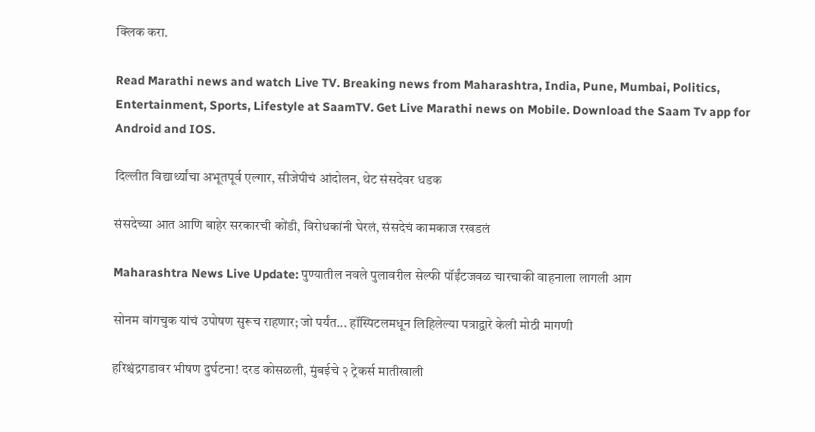क्लिक करा.

Read Marathi news and watch Live TV. Breaking news from Maharashtra, India, Pune, Mumbai, Politics, Entertainment, Sports, Lifestyle at SaamTV. Get Live Marathi news on Mobile. Download the Saam Tv app for Android and IOS.

दिल्लीत विद्यार्थ्यांचा अभूतपूर्व एल्गार, सीजेपीचं आंदोलन, थेट संसदेवर धडक

संसदेच्या आत आणि बाहेर सरकारची कोंडी, विरोधकांनी घेरलं, संसदेचं कामकाज रखडलं

Maharashtra News Live Update: पुण्यातील नवले पुलावरील सेल्फी पॉईंटजवळ चारचाकी वाहनाला लागली आग

सोनम वांगचुक यांचं उपोषण सुरूच राहणार; जो पर्यंत... हॉस्पिटलमधून लिहिलेल्या पत्राद्वारे केली मोठी मागणी

हरिश्चंद्रगडावर भीषण दुर्घटना! दरड कोसळली, मुंबईचे २ ट्रेकर्स मातीखाली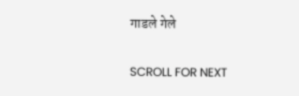गाडले गेले

SCROLL FOR NEXT